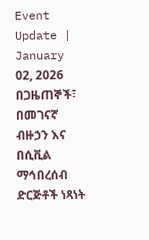Event Update | January 02, 2026
በጋዜጠኞች፣ በመገናኛ ብዙኃን እና በሲቪል ማኅበረሰብ ድርጅቶች ነጻነት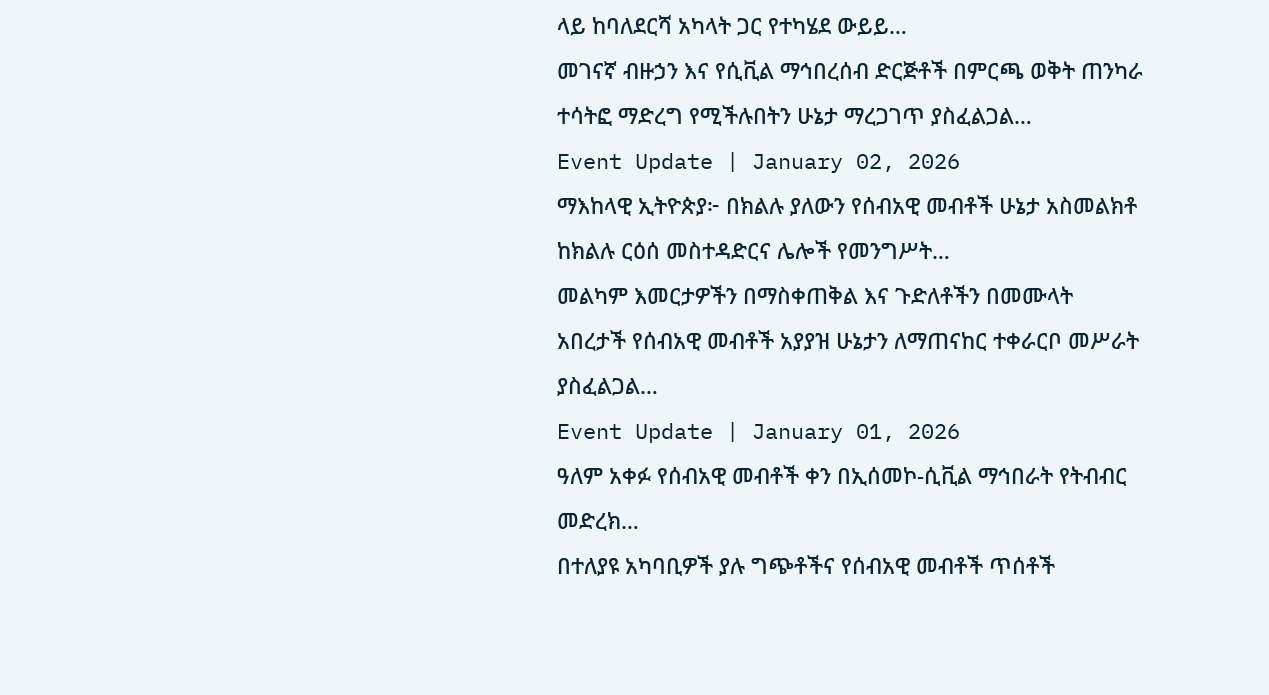ላይ ከባለደርሻ አካላት ጋር የተካሄደ ውይይ…
መገናኛ ብዙኃን እና የሲቪል ማኅበረሰብ ድርጅቶች በምርጫ ወቅት ጠንካራ ተሳትፎ ማድረግ የሚችሉበትን ሁኔታ ማረጋገጥ ያስፈልጋል…
Event Update | January 02, 2026
ማእከላዊ ኢትዮጵያ፦ በክልሉ ያለውን የሰብአዊ መብቶች ሁኔታ አስመልክቶ ከክልሉ ርዕሰ መስተዳድርና ሌሎች የመንግሥት…
መልካም እመርታዎችን በማስቀጠቅል እና ጉድለቶችን በመሙላት አበረታች የሰብአዊ መብቶች አያያዝ ሁኔታን ለማጠናከር ተቀራርቦ መሥራት ያስፈልጋል…
Event Update | January 01, 2026
ዓለም አቀፉ የሰብአዊ መብቶች ቀን በኢሰመኮ-ሲቪል ማኅበራት የትብብር መድረክ…
በተለያዩ አካባቢዎች ያሉ ግጭቶችና የሰብአዊ መብቶች ጥሰቶች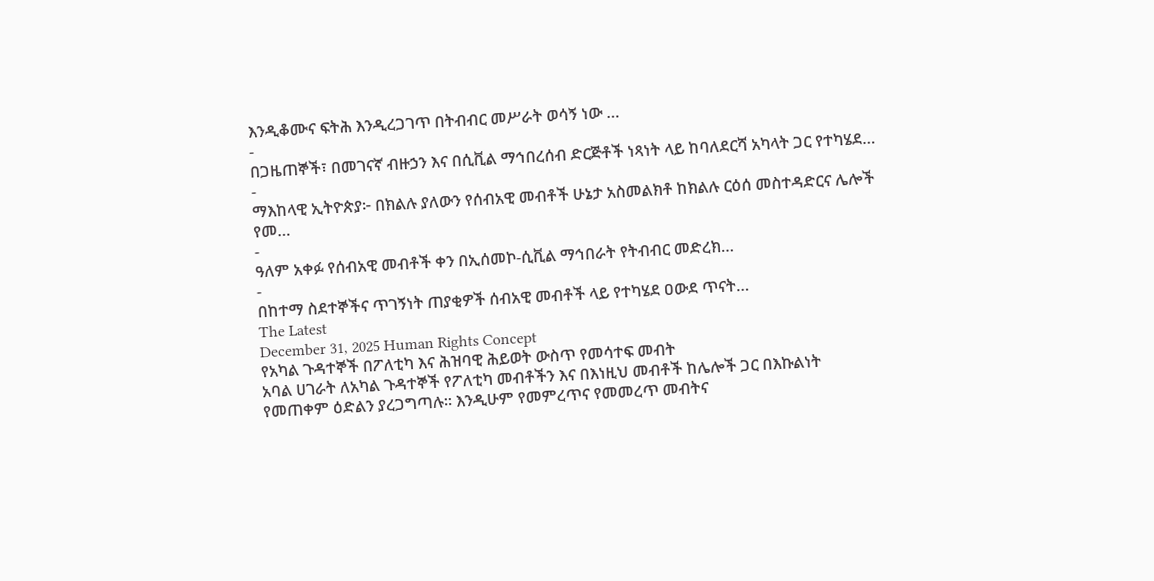እንዲቆሙና ፍትሕ እንዲረጋገጥ በትብብር መሥራት ወሳኝ ነው …
-
በጋዜጠኞች፣ በመገናኛ ብዙኃን እና በሲቪል ማኅበረሰብ ድርጅቶች ነጻነት ላይ ከባለደርሻ አካላት ጋር የተካሄደ…
-
ማእከላዊ ኢትዮጵያ፦ በክልሉ ያለውን የሰብአዊ መብቶች ሁኔታ አስመልክቶ ከክልሉ ርዕሰ መስተዳድርና ሌሎች የመ…
-
ዓለም አቀፉ የሰብአዊ መብቶች ቀን በኢሰመኮ-ሲቪል ማኅበራት የትብብር መድረክ…
-
በከተማ ስደተኞችና ጥገኝነት ጠያቂዎች ሰብአዊ መብቶች ላይ የተካሄደ ዐውደ ጥናት…
The Latest
December 31, 2025 Human Rights Concept
የአካል ጉዳተኞች በፖለቲካ እና ሕዝባዊ ሕይወት ውስጥ የመሳተፍ መብት
አባል ሀገራት ለአካል ጉዳተኞች የፖለቲካ መብቶችን እና በእነዚህ መብቶች ከሌሎች ጋር በእኩልነት የመጠቀም ዕድልን ያረጋግጣሉ። እንዲሁም የመምረጥና የመመረጥ መብትና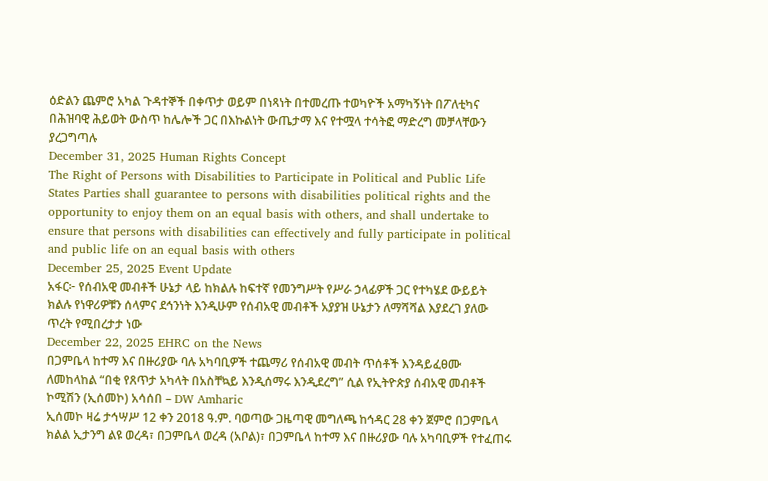ዕድልን ጨምሮ አካል ጉዳተኞች በቀጥታ ወይም በነጻነት በተመረጡ ተወካዮች አማካኝነት በፖለቲካና በሕዝባዊ ሕይወት ውስጥ ከሌሎች ጋር በእኩልነት ውጤታማ እና የተሟላ ተሳትፎ ማድረግ መቻላቸውን ያረጋግጣሉ
December 31, 2025 Human Rights Concept
The Right of Persons with Disabilities to Participate in Political and Public Life
States Parties shall guarantee to persons with disabilities political rights and the opportunity to enjoy them on an equal basis with others, and shall undertake to ensure that persons with disabilities can effectively and fully participate in political and public life on an equal basis with others
December 25, 2025 Event Update
አፋር፦ የሰብአዊ መብቶች ሁኔታ ላይ ከክልሉ ከፍተኛ የመንግሥት የሥራ ኃላፊዎች ጋር የተካሄደ ውይይት
ክልሉ የነዋሪዎቹን ሰላምና ደኅንነት እንዲሁም የሰብአዊ መብቶች አያያዝ ሁኔታን ለማሻሻል እያደረገ ያለው ጥረት የሚበረታታ ነው
December 22, 2025 EHRC on the News
በጋምቤላ ከተማ እና በዙሪያው ባሉ አካባቢዎች ተጨማሪ የሰብአዊ መብት ጥሰቶች እንዳይፈፀሙ ለመከላከል “በቂ የጸጥታ አካላት በአስቸኳይ እንዲሰማሩ እንዲደረግ” ሲል የኢትዮጵያ ሰብአዊ መብቶች ኮሚሽን (ኢሰመኮ) አሳሰበ – DW Amharic
ኢሰመኮ ዛሬ ታኅሣሥ 12 ቀን 2018 ዓ.ም. ባወጣው ጋዜጣዊ መግለጫ ከኅዳር 28 ቀን ጀምሮ በጋምቤላ ክልል ኢታንግ ልዩ ወረዳ፣ በጋምቤላ ወረዳ (አቦል)፣ በጋምቤላ ከተማ እና በዙሪያው ባሉ አካባቢዎች የተፈጠሩ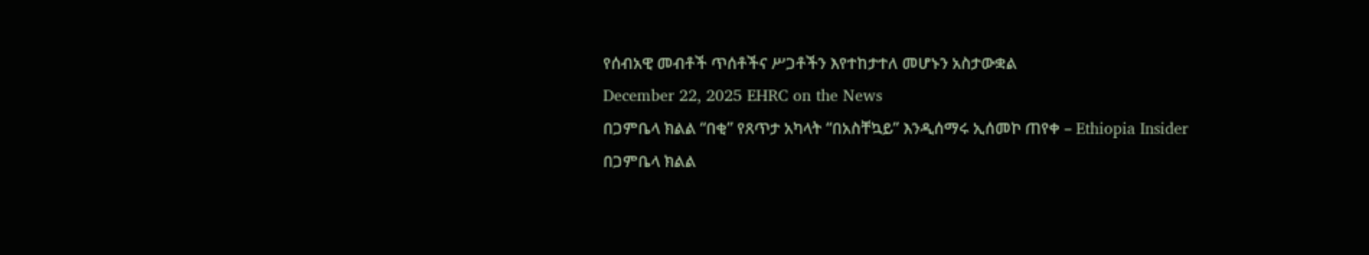የሰብአዊ መብቶች ጥሰቶችና ሥጋቶችን እየተከታተለ መሆኑን አስታውቋል
December 22, 2025 EHRC on the News
በጋምቤላ ክልል “በቂ” የጸጥታ አካላት “በአስቸኳይ” እንዲሰማሩ ኢሰመኮ ጠየቀ – Ethiopia Insider
በጋምቤላ ክልል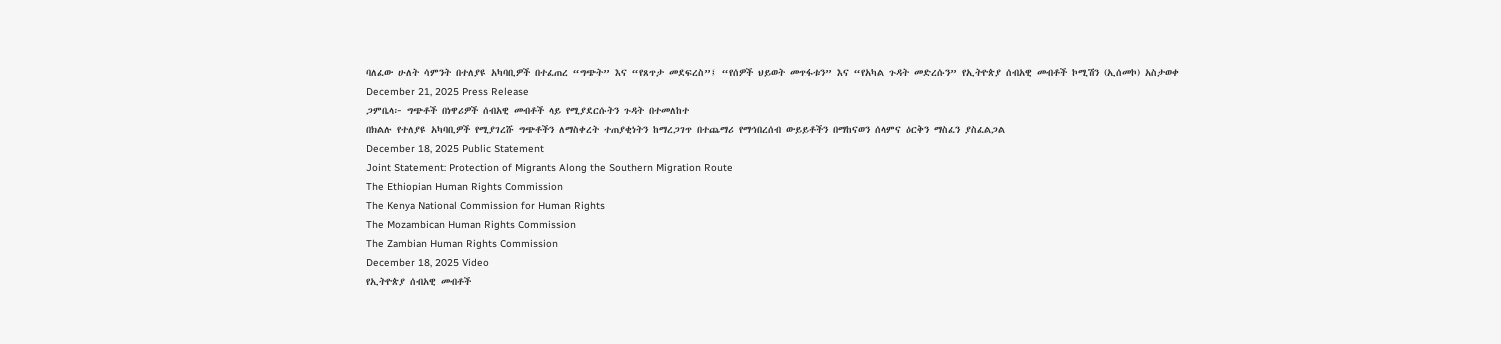ባለፈው ሁለት ሳምንት በተለያዩ አካባቢዎች በተፈጠረ “ግጭት” እና “የጸጥታ መደፍረስ”፤ “የሰዎች ህይወት መጥፋቱን” እና “የአካል ጉዳት መድረሱን” የኢትዮጵያ ሰብአዊ መብቶች ኮሚሽን (ኢሰመኮ) አስታወቀ
December 21, 2025 Press Release
ጋምቤላ፦ ግጭቶች በነዋሪዎች ሰብአዊ መብቶች ላይ የሚያደርሱትን ጉዳት በተመለከተ
በክልሉ የተለያዩ አካባቢዎች የሚያገረሹ ግጭቶችን ለማስቀረት ተጠያቂነትን ከማረጋገጥ በተጨማሪ የማኅበረሰብ ውይይቶችን በማከናወን ሰላምና ዕርቅን ማስፈን ያስፈልጋል
December 18, 2025 Public Statement
Joint Statement: Protection of Migrants Along the Southern Migration Route
The Ethiopian Human Rights Commission
The Kenya National Commission for Human Rights
The Mozambican Human Rights Commission
The Zambian Human Rights Commission
December 18, 2025 Video
የኢትዮጵያ ሰብአዊ መብቶች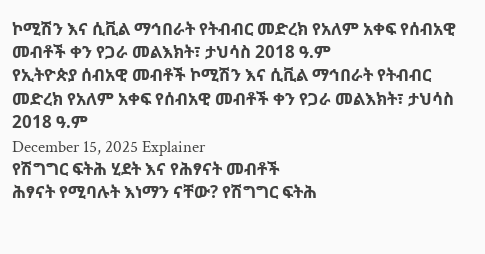ኮሚሽን እና ሲቪል ማኅበራት የትብብር መድረክ የአለም አቀፍ የሰብአዊ መብቶች ቀን የጋራ መልእክት፣ ታህሳስ 2018 ዓ.ም
የኢትዮጵያ ሰብአዊ መብቶች ኮሚሽን እና ሲቪል ማኅበራት የትብብር መድረክ የአለም አቀፍ የሰብአዊ መብቶች ቀን የጋራ መልእክት፣ ታህሳስ 2018 ዓ.ም
December 15, 2025 Explainer
የሽግግር ፍትሕ ሂደት እና የሕፃናት መብቶች
ሕፃናት የሚባሉት እነማን ናቸው? የሽግግር ፍትሕ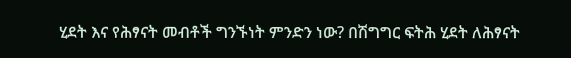ሂደት እና የሕፃናት መብቶች ግንኙነት ምንድን ነው? በሽግግር ፍትሕ ሂደት ለሕፃናት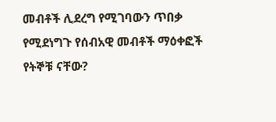መብቶች ሊደረግ የሚገባውን ጥበቃ የሚደነግጉ የሰብአዊ መብቶች ማዕቀፎች የትኞቹ ናቸው?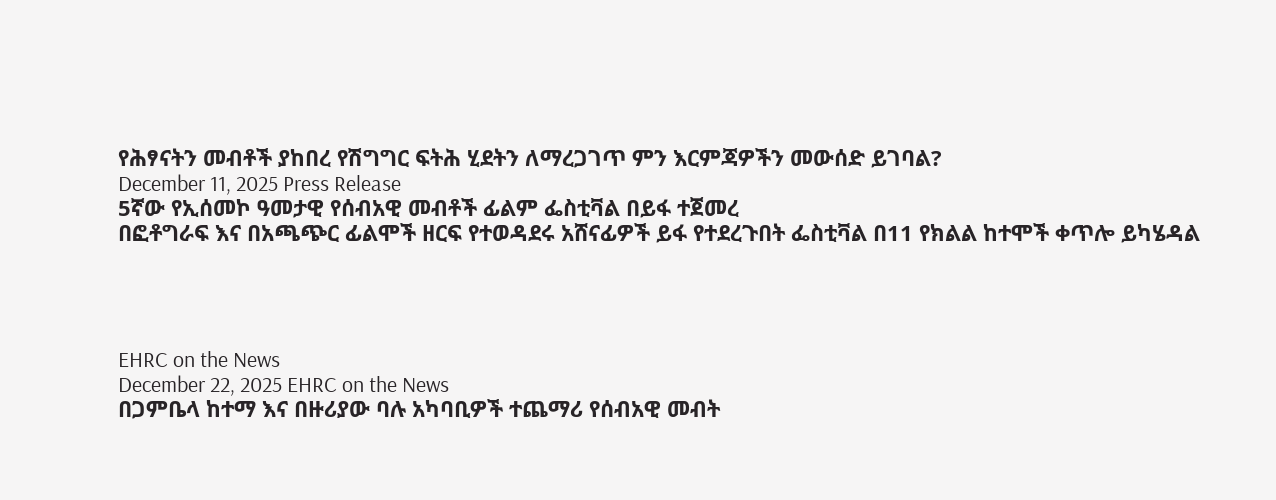የሕፃናትን መብቶች ያከበረ የሽግግር ፍትሕ ሂደትን ለማረጋገጥ ምን እርምጃዎችን መውሰድ ይገባል?
December 11, 2025 Press Release
5ኛው የኢሰመኮ ዓመታዊ የሰብአዊ መብቶች ፊልም ፌስቲቫል በይፋ ተጀመረ
በፎቶግራፍ እና በአጫጭር ፊልሞች ዘርፍ የተወዳደሩ አሸናፊዎች ይፋ የተደረጉበት ፌስቲቫል በ11 የክልል ከተሞች ቀጥሎ ይካሄዳል




EHRC on the News
December 22, 2025 EHRC on the News
በጋምቤላ ከተማ እና በዙሪያው ባሉ አካባቢዎች ተጨማሪ የሰብአዊ መብት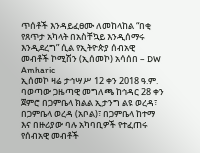ጥሰቶች እንዳይፈፀሙ ለመከላከል “በቂ የጸጥታ አካላት በአስቸኳይ እንዲሰማሩ እንዲደረግ” ሲል የኢትዮጵያ ሰብአዊ መብቶች ኮሚሽን (ኢሰመኮ) አሳሰበ – DW Amharic
ኢሰመኮ ዛሬ ታኅሣሥ 12 ቀን 2018 ዓ.ም. ባወጣው ጋዜጣዊ መግለጫ ከኅዳር 28 ቀን ጀምሮ በጋምቤላ ክልል ኢታንግ ልዩ ወረዳ፣ በጋምቤላ ወረዳ (አቦል)፣ በጋምቤላ ከተማ እና በዙሪያው ባሉ አካባቢዎች የተፈጠሩ የሰብአዊ መብቶች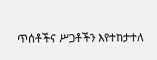ጥሰቶችና ሥጋቶችን እየተከታተለ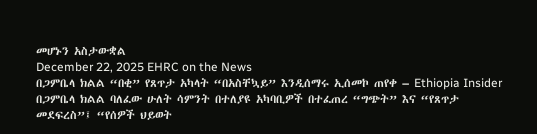መሆኑን አስታውቋል
December 22, 2025 EHRC on the News
በጋምቤላ ክልል “በቂ” የጸጥታ አካላት “በአስቸኳይ” እንዲሰማሩ ኢሰመኮ ጠየቀ – Ethiopia Insider
በጋምቤላ ክልል ባለፈው ሁለት ሳምንት በተለያዩ አካባቢዎች በተፈጠረ “ግጭት” እና “የጸጥታ መደፍረስ”፤ “የሰዎች ህይወት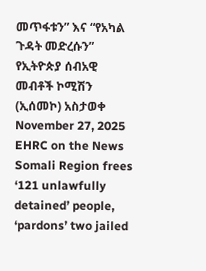መጥፋቱን” እና “የአካል ጉዳት መድረሱን” የኢትዮጵያ ሰብአዊ መብቶች ኮሚሽን (ኢሰመኮ) አስታወቀ
November 27, 2025 EHRC on the News
Somali Region frees ‘121 unlawfully detained’ people, ‘pardons’ two jailed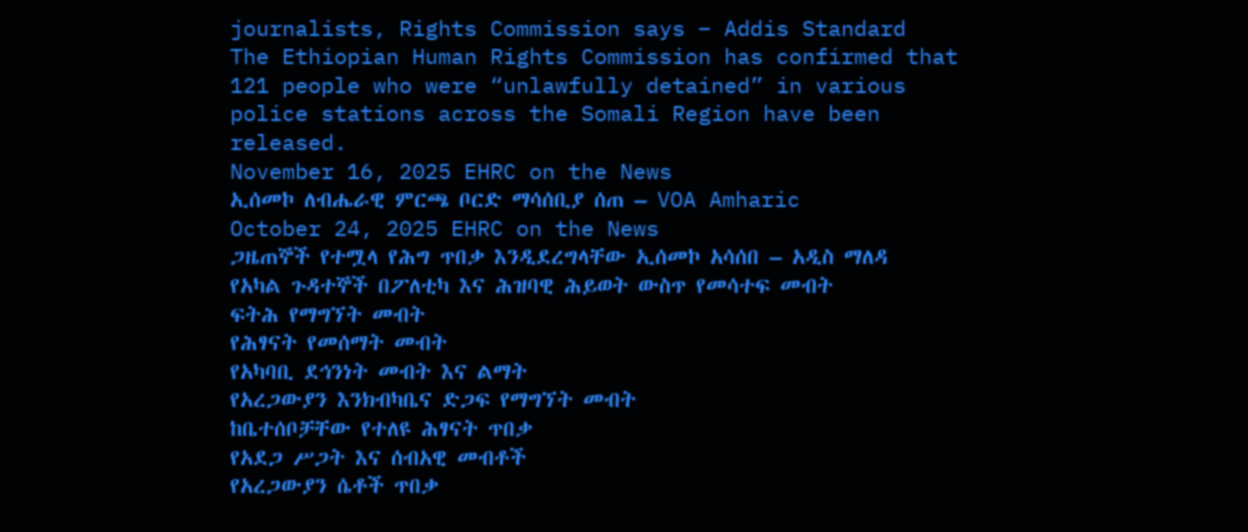journalists, Rights Commission says – Addis Standard
The Ethiopian Human Rights Commission has confirmed that 121 people who were “unlawfully detained” in various police stations across the Somali Region have been released.
November 16, 2025 EHRC on the News
ኢሰመኮ ለብሔራዊ ምርጫ ቦርድ ማሳሰቢያ ሰጠ – VOA Amharic
October 24, 2025 EHRC on the News
ጋዜጠኞች የተሟላ የሕግ ጥበቃ እንዲደረግላቸው ኢሰመኮ አሳሰበ – አዲስ ማለዳ
የአካል ጉዳተኞች በፖለቲካ እና ሕዝባዊ ሕይወት ውስጥ የመሳተፍ መብት
ፍትሕ የማግኘት መብት
የሕፃናት የመሰማት መብት
የአካባቢ ደኅንነት መብት እና ልማት
የአረጋውያን እንክብካቤና ድጋፍ የማግኘት መብት
ከቤተሰቦቻቸው የተለዩ ሕፃናት ጥበቃ
የአደጋ ሥጋት እና ሰብአዊ መብቶች
የአረጋውያን ሴቶች ጥበቃ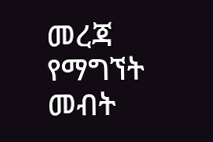መረጃ የማግኘት መብት